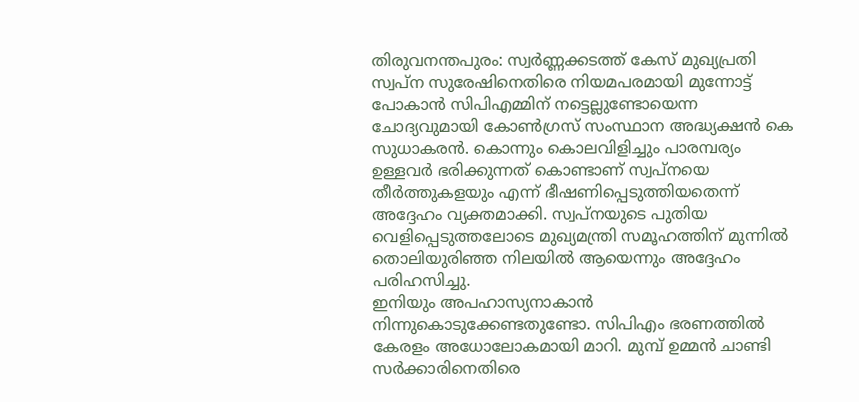തിരുവനന്തപുരം: സ്വർണ്ണക്കടത്ത് കേസ് മുഖ്യപ്രതി സ്വപ്ന സുരേഷിനെതിരെ നിയമപരമായി മുന്നോട്ട് പോകാൻ സിപിഎമ്മിന് നട്ടെല്ലുണ്ടോയെന്ന ചോദ്യവുമായി കോൺഗ്രസ് സംസ്ഥാന അദ്ധ്യക്ഷൻ കെ സുധാകരൻ. കൊന്നും കൊലവിളിച്ചും പാരമ്പര്യം ഉള്ളവർ ഭരിക്കുന്നത് കൊണ്ടാണ് സ്വപ്നയെ തീർത്തുകളയും എന്ന് ഭീഷണിപ്പെടുത്തിയതെന്ന് അദ്ദേഹം വ്യക്തമാക്കി. സ്വപ്നയുടെ പുതിയ വെളിപ്പെടുത്തലോടെ മുഖ്യമന്ത്രി സമൂഹത്തിന് മുന്നിൽ തൊലിയുരിഞ്ഞ നിലയിൽ ആയെന്നും അദ്ദേഹം പരിഹസിച്ചു.
ഇനിയും അപഹാസ്യനാകാൻ നിന്നുകൊടുക്കേണ്ടതുണ്ടോ. സിപിഎം ഭരണത്തിൽ കേരളം അധോലോകമായി മാറി. മുമ്പ് ഉമ്മൻ ചാണ്ടി സർക്കാരിനെതിരെ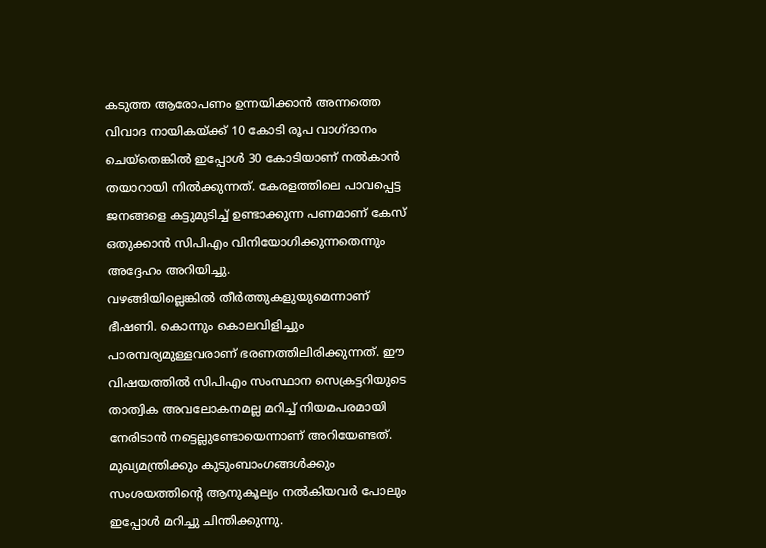കടുത്ത ആരോപണം ഉന്നയിക്കാൻ അന്നത്തെ വിവാദ നായികയ്ക്ക് 10 കോടി രൂപ വാഗ്ദാനം ചെയ്തെങ്കിൽ ഇപ്പോൾ 30 കോടിയാണ് നൽകാൻ തയാറായി നിൽക്കുന്നത്. കേരളത്തിലെ പാവപ്പെട്ട ജനങ്ങളെ കട്ടുമുടിച്ച് ഉണ്ടാക്കുന്ന പണമാണ് കേസ് ഒതുക്കാൻ സിപിഎം വിനിയോഗിക്കുന്നതെന്നും അദ്ദേഹം അറിയിച്ചു.
വഴങ്ങിയില്ലെങ്കിൽ തീർത്തുകളുയുമെന്നാണ് ഭീഷണി. കൊന്നും കൊലവിളിച്ചും പാരമ്പര്യമുള്ളവരാണ് ഭരണത്തിലിരിക്കുന്നത്. ഈ വിഷയത്തിൽ സിപിഎം സംസ്ഥാന സെക്രട്ടറിയുടെ താത്വിക അവലോകനമല്ല മറിച്ച് നിയമപരമായി നേരിടാൻ നട്ടെല്ലുണ്ടോയെന്നാണ് അറിയേണ്ടത്. മുഖ്യമന്ത്രിക്കും കുടുംബാംഗങ്ങൾക്കും സംശയത്തിന്റെ ആനുകൂല്യം നൽകിയവർ പോലും ഇപ്പോൾ മറിച്ചു ചിന്തിക്കുന്നു.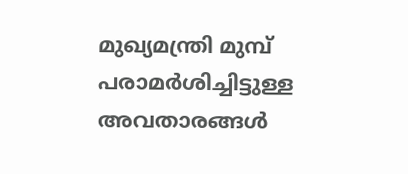മുഖ്യമന്ത്രി മുമ്പ് പരാമർശിച്ചിട്ടുള്ള അവതാരങ്ങൾ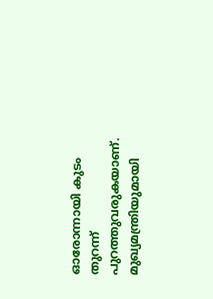ഓരോന്നായി കുടം തുറന്ന് പുറത്തുവരുകയാണ്. മുഖ്യമന്ത്രിയുമായി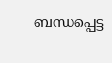ബന്ധപ്പെട്ട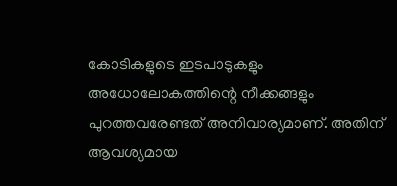കോടികളുടെ ഇടപാടുകളും അധോലോകത്തിന്റെ നീക്കങ്ങളും പുറത്തവരേണ്ടത് അനിവാര്യമാണ്. അതിന് ആവശ്യമായ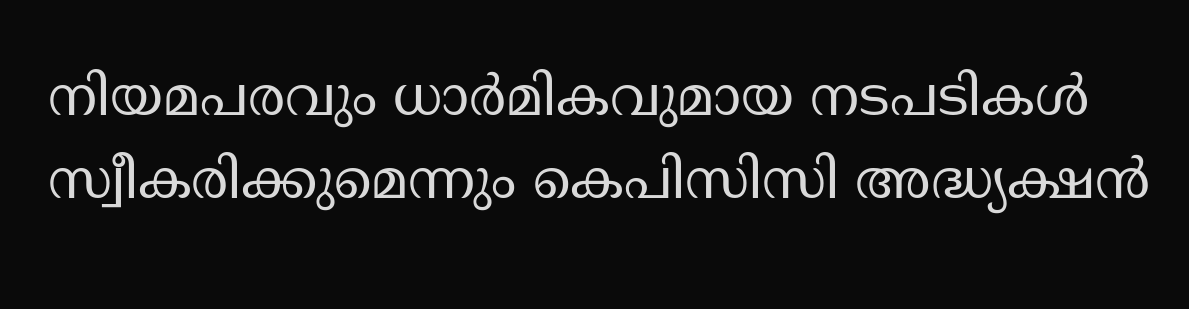നിയമപരവും ധാർമികവുമായ നടപടികൾ സ്വീകരിക്കുമെന്നും കെപിസിസി അദ്ധ്യക്ഷൻ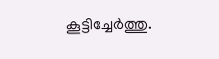കൂട്ടിച്ചേർത്തു.